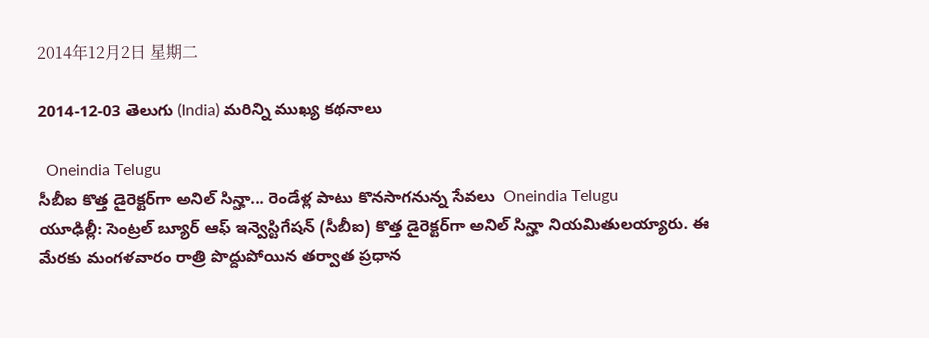2014年12月2日 星期二

2014-12-03 తెలుగు (India) మరిన్ని ముఖ్య కథనాలు

  Oneindia Telugu
సీబీఐ కొత్త డైరెక్టర్‌గా అనిల్ సిన్హా... రెండేళ్ల పాటు కొనసాగనున్న సేవలు  Oneindia Telugu
యూఢిల్లీ: సెంట్రల్ బ్యూర్ ఆఫ్ ఇన్వెస్టిగేషన్ (సీబీఐ) కొత్త డైరెక్టర్‌గా అనిల్ సిన్హా నియమితులయ్యారు. ఈ మేరకు మంగళవారం రాత్రి పొద్దుపోయిన తర్వాత ప్రధాన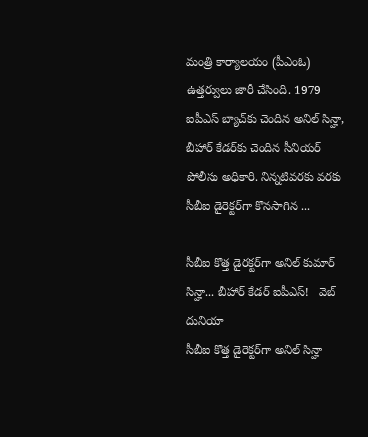మంత్రి కార్యాలయం (పీఎంఓ) ఉత్తర్వులు జారీ చేసింది. 1979 ఐపీఎస్ బ్యాచ్‌కు చెందిన అనిల్ సిన్హా, బీహార్ కేడర్‌కు చెందిన సీనియర్ పోలీసు అధికారి. నిన్నటివరకు వరకు సీబీఐ డైరెక్టర్‌గా కొనసాగిన ...

సీబీఐ కొత్త డైరక్టర్‌గా అనిల్ కుమార్ సిన్హా... బీహార్ కేడర్ ఐపీఎస్!   వెబ్ దునియా
సీబీఐ కొత్త డైరెక్టర్‌గా అనిల్ సిన్హా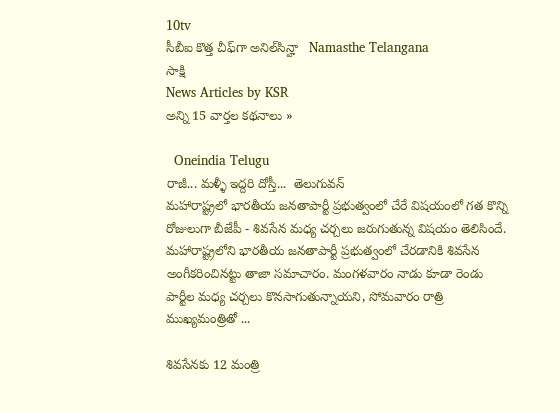10tv
సీబీఐ కొత్త చీఫ్‌గా అనిల్‌సిన్హా   Namasthe Telangana
సాక్షి
News Articles by KSR
అన్ని 15 వార్తల కథనాలు »

  Oneindia Telugu
రాజీ... మళ్ళీ ఇద్దరి దోస్తీ...  తెలుగువన్
మహారాష్ట్రలో భారతీయ జనతాపార్టీ ప్రభుత్వంలో చేరే విషయంలో గత కొన్ని రోజులుగా బీజేపీ - శివసేన మధ్య చర్చలు జరుగుతున్న విషయం తెలిసిందే. మహారాష్ట్రలోని భారతీయ జనతాపార్టీ ప్రభుత్వంలో చేరడానికి శివసేన అంగీకరించినట్టు తాజా సమాచారం. మంగళవారం నాడు కూడా రెండు పార్టీల మధ్య చర్చలు కొనసాగుతున్నాయని, సోమవారం రాత్రి ముఖ్యమంత్రితో ...

శివసేనకు 12 మంత్రి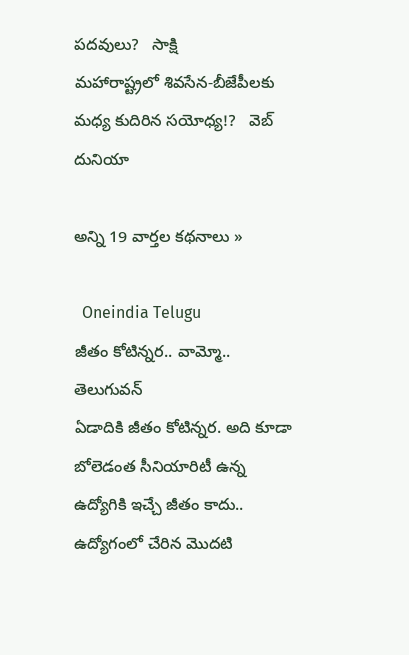పదవులు?   సాక్షి
మహారాష్ట్రలో శివసేన-బీజేపీలకు మధ్య కుదిరిన సయోధ్య!?   వెబ్ దునియా

అన్ని 19 వార్తల కథనాలు »

  Oneindia Telugu
జీతం కోటిన్నర.. వామ్మో..  తెలుగువన్
ఏడాదికి జీతం కోటిన్నర. అది కూడా బోలెడంత సీనియారిటీ ఉన్న ఉద్యోగికి ఇచ్చే జీతం కాదు.. ఉద్యోగంలో చేరిన మొదటి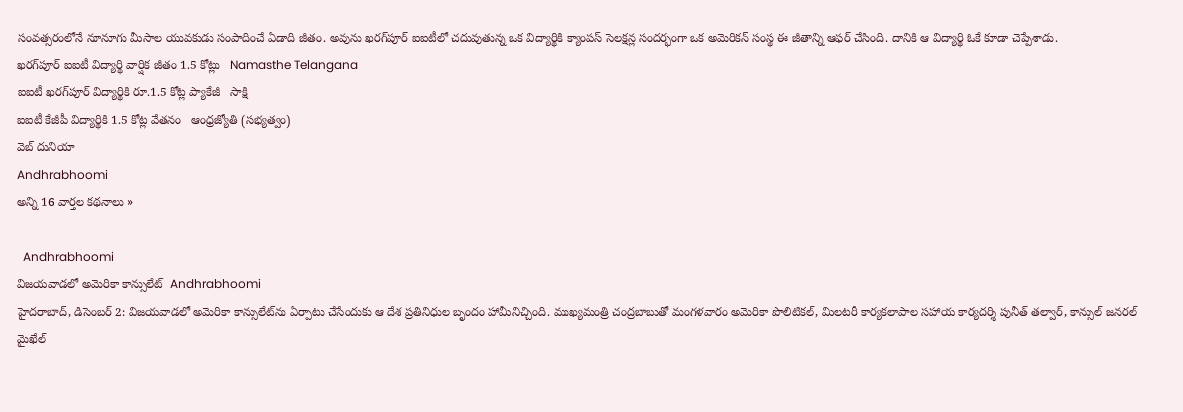సంవత్సరంలోనే నూనూగు మీసాల యువకుడు సంపాదించే ఏడాది జీతం. అవును ఖరగ్‌పూర్ ఐఐటీలో చదువుతున్న ఒక విద్యార్థికి క్యాంపస్ సెలక్షన్ల సందర్భంగా ఒక అమెరికన్ సంస్థ ఈ జీతాన్ని ఆఫర్ చేసింది. దానికి ఆ విద్యార్థి ఓకే కూడా చెప్పేశాడు.
ఖరగ్‌పూర్ ఐఐటీ విద్యార్థి వార్షిక జీతం 1.5 కోట్లు   Namasthe Telangana
ఐఐటీ ఖరగ్‌పూర్ విద్యార్థికి రూ.1.5 కోట్ల ప్యాకేజీ   సాక్షి
ఐఐటీ కేజీపీ విద్యార్థికి 1.5 కోట్ల వేతనం   ఆంధ్రజ్యోతి (సభ్యత్వం)
వెబ్ దునియా
Andhrabhoomi
అన్ని 16 వార్తల కథనాలు »

  Andhrabhoomi
విజయవాడలో అమెరికా కాన్సులేట్  Andhrabhoomi
హైదరాబాద్, డిసెంబర్ 2: విజయవాడలో అమెరికా కాన్సులేట్‌ను ఏర్పాటు చేసేందుకు ఆ దేశ ప్రతినిధుల బృందం హామీనిచ్చింది. ముఖ్యమంత్రి చంద్రబాబుతో మంగళవారం అమెరికా పొలిటికల్, మిలటరీ కార్యకలాపాల సహాయ కార్యదర్శి పునీత్ తల్వార్, కాన్సుల్ జనరల్ మైఖేల్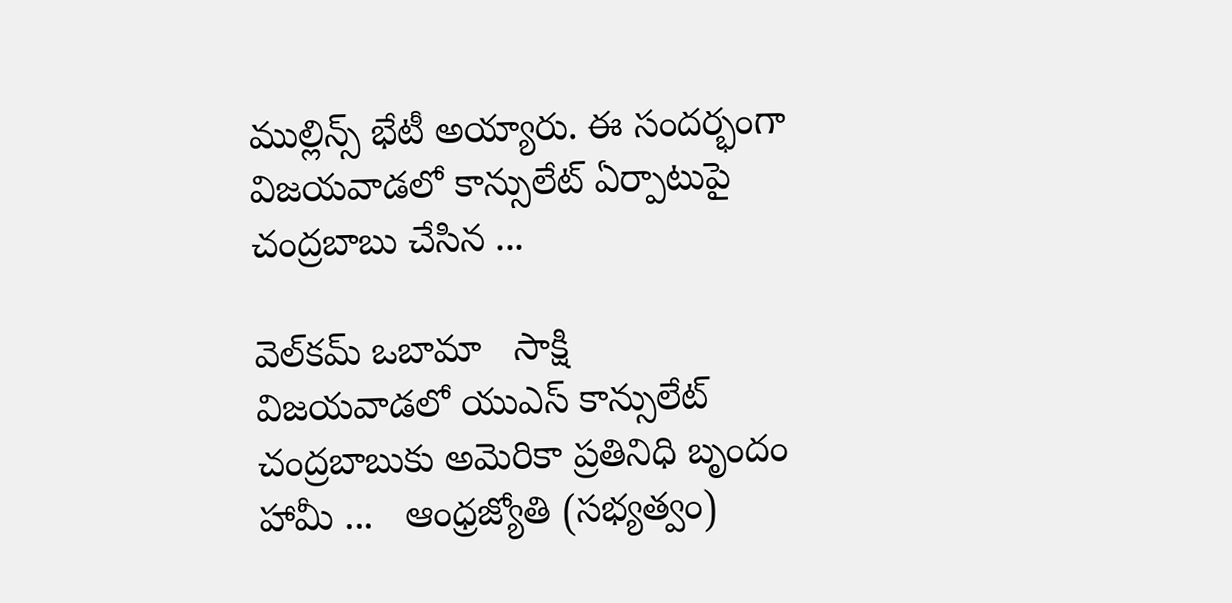ముల్లిన్స్ భేటీ అయ్యారు. ఈ సందర్భంగా విజయవాడలో కాన్సులేట్ ఏర్పాటుపై చంద్రబాబు చేసిన ...

వెల్‌కమ్ ఒబామా   సాక్షి
విజయవాడలో యుఎస్ కాన్సులేట్ చంద్రబాబుకు అమెరికా ప్రతినిధి బృందం హామీ ...   ఆంధ్రజ్యోతి (సభ్యత్వం)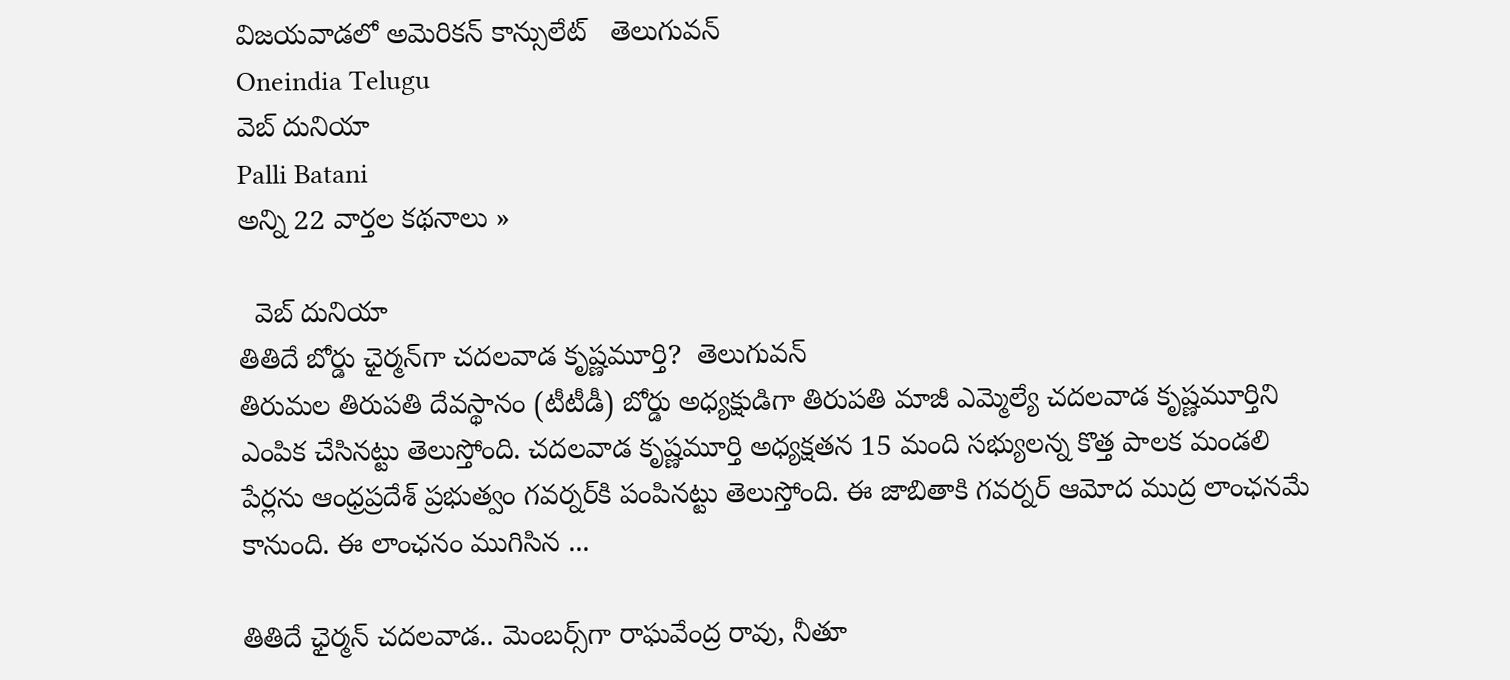విజయవాడలో అమెరికన్ కాన్సులేట్   తెలుగువన్
Oneindia Telugu
వెబ్ దునియా
Palli Batani
అన్ని 22 వార్తల కథనాలు »

  వెబ్ దునియా
తితిదే బోర్డు ఛైర్మన్‌గా చదలవాడ కృష్ణమూర్తి?  తెలుగువన్
తిరుమల తిరుపతి దేవస్థానం (టీటీడీ) బోర్డు అధ్యక్షుడిగా తిరుపతి మాజీ ఎమ్మెల్యే చదలవాడ కృష్ణమూర్తిని ఎంపిక చేసినట్టు తెలుస్తోంది. చదలవాడ కృష్ణమూర్తి అధ్యక్షతన 15 మంది సభ్యులన్న కొత్త పాలక మండలి పేర్లను ఆంధ్రప్రదేశ్ ప్రభుత్వం గవర్నర్‌కి పంపినట్టు తెలుస్తోంది. ఈ జాబితాకి గవర్నర్ ఆమోద ముద్ర లాంఛనమే కానుంది. ఈ లాంఛనం ముగిసిన ...

తితిదే ఛైర్మన్ చదలవాడ.. మెంబర్స్‌గా రాఘవేంద్ర రావు, నీతూ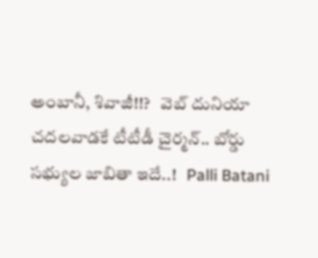అంబానీ, శివాజీ!!?   వెబ్ దునియా
చదలవాడకే టీటీడీ చైర్మన్.. బోర్డు సభ్యుల జాబితా ఇదే..!   Palli Batani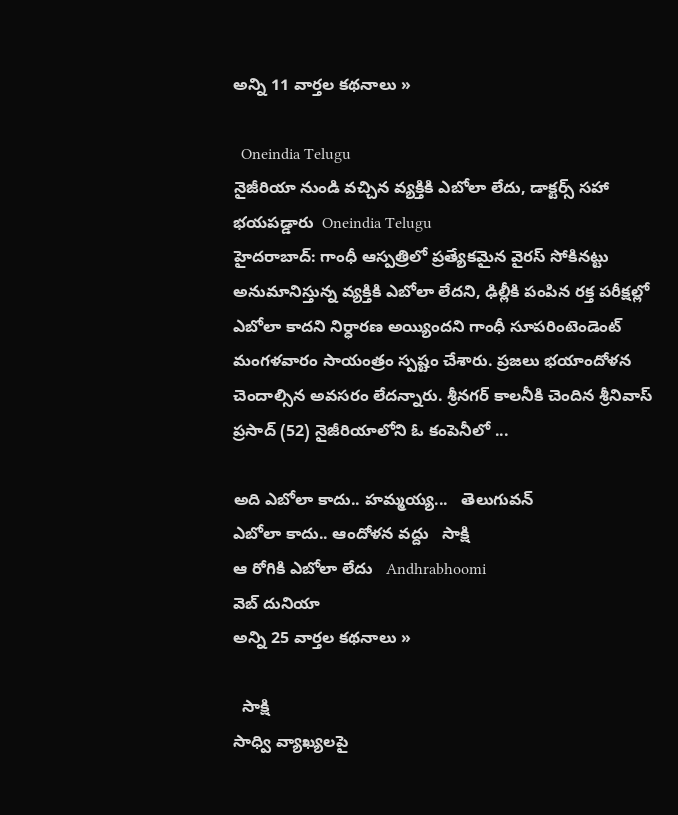అన్ని 11 వార్తల కథనాలు »

  Oneindia Telugu
నైజీరియా నుండి వచ్చిన వ్యక్తికి ఎబోలా లేదు, డాక్టర్స్ సహా భయపడ్డారు  Oneindia Telugu
హైదరాబాద్: గాంధీ ఆస్పత్రిలో ప్రత్యేకమైన వైరస్ సోకినట్టు అనుమానిస్తున్న వ్యక్తికి ఎబోలా లేదని, ఢిల్లీకి పంపిన రక్త పరీక్షల్లో ఎబోలా కాదని నిర్ధారణ అయ్యిందని గాంధీ సూపరింటెండెంట్ మంగళవారం సాయంత్రం స్పష్టం చేశారు. ప్రజలు భయాందోళన చెందాల్సిన అవసరం లేదన్నారు. శ్రీనగర్ కాలనీకి చెందిన శ్రీనివాస్ ప్రసాద్ (52) నైజీరియాలోని ఓ కంపెనీలో ...

అది ఎబోలా కాదు.. హమ్మయ్య...   తెలుగువన్
ఎబోలా కాదు.. ఆందోళన వద్దు   సాక్షి
ఆ రోగికి ఎబోలా లేదు   Andhrabhoomi
వెబ్ దునియా
అన్ని 25 వార్తల కథనాలు »

  సాక్షి
సాధ్వి వ్యాఖ్యలపై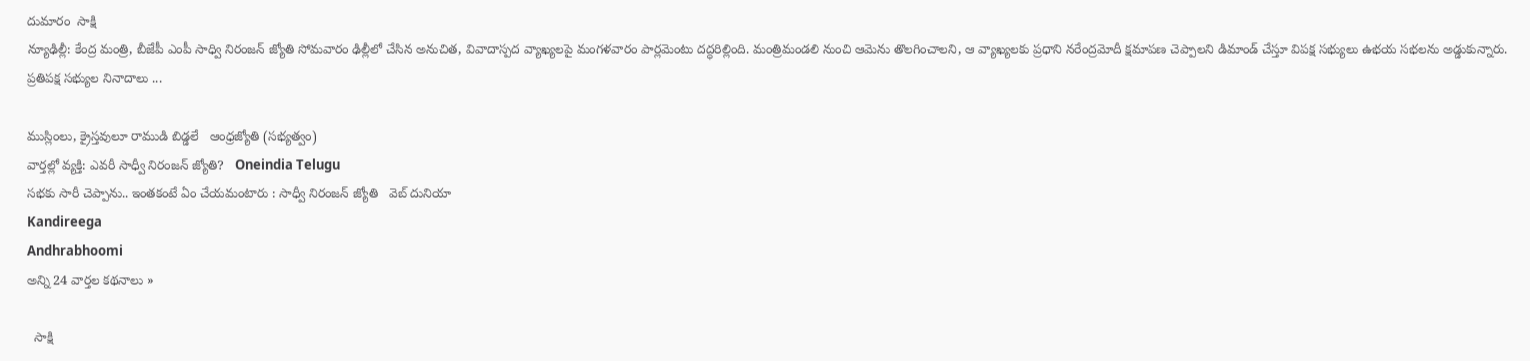దుమారం  సాక్షి
న్యూఢిల్లీ: కేంద్ర మంత్రి, బీజేపీ ఎంపీ సాధ్వి నిరంజన్ జ్యోతి సోమవారం ఢిల్లీలో చేసిన అనుచిత, వివాదాస్పద వ్యాఖ్యలపై మంగళవారం పార్లమెంటు దద్ధరిల్లింది. మంత్రిమండలి నుంచి ఆమెను తొలగించాలని, ఆ వ్యాఖ్యలకు ప్రధాని నరేంద్రమోదీ క్షమాపణ చెప్పాలని డిమాండ్ చేస్తూ విపక్ష సభ్యులు ఉభయ సభలను అడ్డుకున్నారు. ప్రతిపక్ష సభ్యుల నినాదాలు ...

ముస్లింలు, క్రైస్తవులూ రాముడి బిడ్డలే   ఆంధ్రజ్యోతి (సభ్యత్వం)
వార్తల్లో వ్యక్తి: ఎవరీ సాధ్వీ నిరంజన్ జ్యోతి?   Oneindia Telugu
సభకు సారీ చెప్పాను.. ఇంతకంటే ఏం చేయమంటారు : సాధ్వీ నిరంజన్ జ్యోతి   వెబ్ దునియా
Kandireega
Andhrabhoomi
అన్ని 24 వార్తల కథనాలు »

  సాక్షి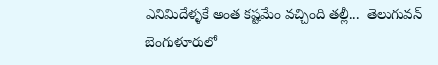ఎనిమిదేళ్ళకే అంత కష్టమేం వచ్చింది తల్లీ...  తెలుగువన్
బెంగుళూరులో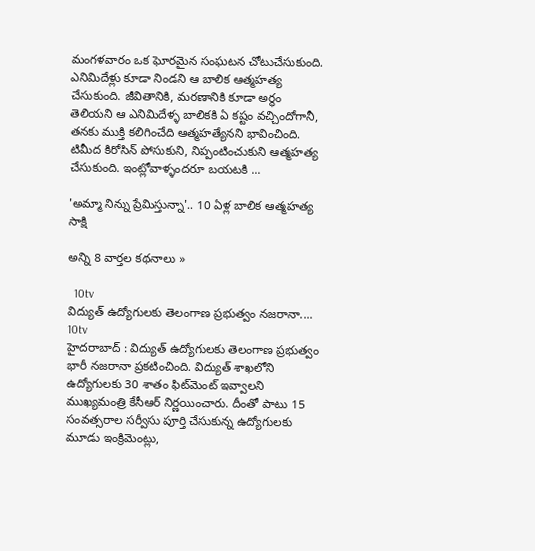మంగళవారం ఒక ఘోరమైన సంఘటన చోటుచేసుకుంది. ఎనిమిదేళ్లు కూడా నిండని ఆ బాలిక ఆత్మహత్య చేసుకుంది. జీవితానికి, మరణానికి కూడా అర్థం తెలియని ఆ ఎనిమిదేళ్ళ బాలికకి ఏ కష్టం వచ్చిందోగానీ, తనకు ముక్తి కలిగించేది ఆత్మహత్యేనని భావించింది. టిమీద కిరోసిన్ పోసుకుని, నిప్పంటించుకుని ఆత్మహత్య చేసుకుంది. ఇంట్లోవాళ్ళందరూ బయటకి ...

'అమ్మా నిన్ను ప్రేమిస్తున్నా'.. 10 ఏళ్ల బాలిక ఆత్మహత్య   సాక్షి

అన్ని 8 వార్తల కథనాలు »

  10tv
విద్యుత్ ఉద్యోగులకు తెలంగాణ ప్రభుత్వం నజరానా....  10tv
హైదరాబాద్ : విద్యుత్‌ ఉద్యోగులకు తెలంగాణ ప్రభుత్వం భారీ నజరానా ప్రకటించింది. విద్యుత్ శాఖలోని ఉద్యోగులకు 30 శాతం ఫిట్‌మెంట్ ఇవ్వాలని ముఖ్యమంత్రి కేసీఆర్ నిర్ణయించారు. దీంతో పాటు 15 సంవత్సరాల సర్వీసు పూర్తి చేసుకున్న ఉద్యోగులకు మూడు ఇంక్రిమెంట్లు,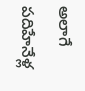అలాగే పదిహేనేళ్ల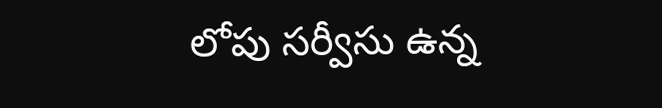లోపు సర్వీసు ఉన్న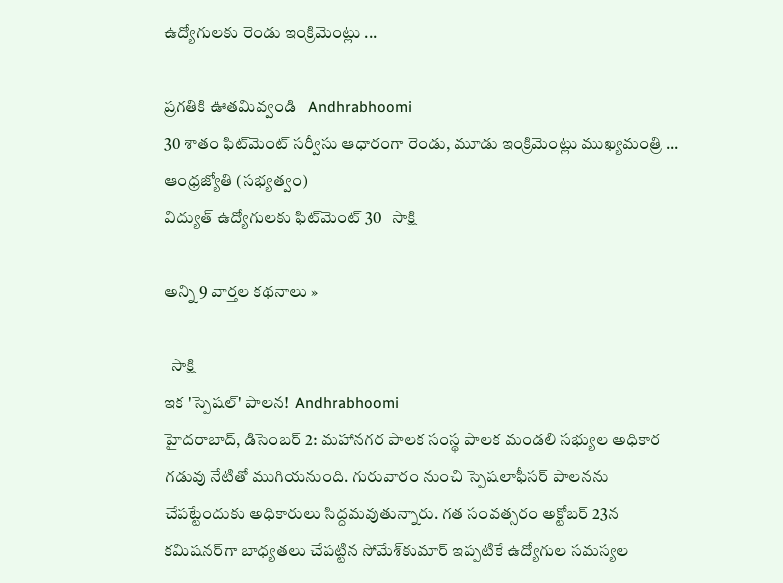ఉద్యోగులకు రెండు ఇంక్రిమెంట్లు ...

ప్రగతికి ఊతమివ్వండి   Andhrabhoomi
30 శాతం ఫిట్‌మెంట్‌ సర్వీసు ఆధారంగా రెండు, మూడు ఇంక్రిమెంట్లు ముఖ్యమంత్రి ...   ఆంధ్రజ్యోతి (సభ్యత్వం)
విద్యుత్ ఉద్యోగులకు ఫిట్‌మెంట్ 30   సాక్షి

అన్ని 9 వార్తల కథనాలు »

  సాక్షి
ఇక 'స్పెషల్' పాలన!  Andhrabhoomi
హైదరాబాద్, డిసెంబర్ 2: మహానగర పాలక సంస్థ పాలక మండలి సభ్యుల అధికార గడువు నేటితో ముగియనుంది. గురువారం నుంచి స్పెషలాఫీసర్ పాలనను చేపట్టేందుకు అధికారులు సిద్దమవుతున్నారు. గత సంవత్సరం అక్టోబర్ 23న కమిషనర్‌గా బాధ్యతలు చేపట్టిన సోమేశ్‌కుమార్ ఇప్పటికే ఉద్యోగుల సమస్యల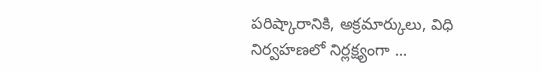పరిష్కారానికి, అక్రమార్కులు, విధి నిర్వహణలో నిర్లక్ష్యంగా ...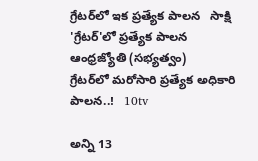గ్రేటర్‌లో ఇక ప్రత్యేక పాలన   సాక్షి
'గ్రేటర్‌'లో ప్రత్యేక పాలన   ఆంధ్రజ్యోతి (సభ్యత్వం)
గ్రేటర్‌లో మరోసారి ప్రత్యేక అధికారి పాలన..!   10tv

అన్ని 13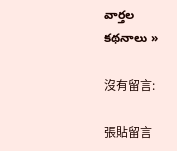వార్తల కథనాలు »

沒有留言:

張貼留言